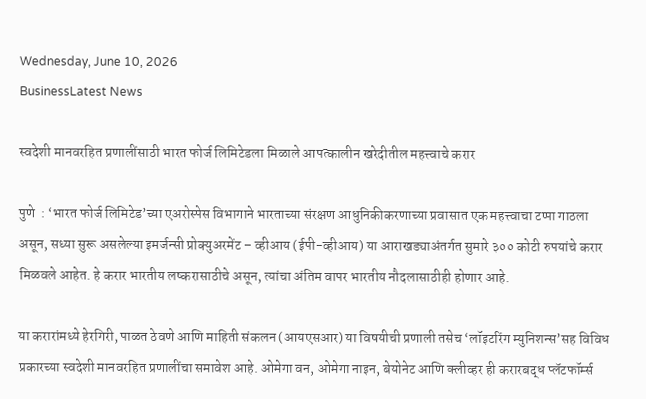Wednesday, June 10, 2026
BusinessLatest News

स्वदेशी मानवरहित प्रणालींसाठी भारत फोर्ज लिमिटेडला मिळाले आपत्कालीन खरेदीतील महत्त्वाचे करार

पुणे  : ‘भारत फोर्ज लिमिटेड’च्या एअरोस्पेस विभागाने भारताच्या संरक्षण आधुनिकीकरणाच्या प्रवासात एक महत्त्वाचा टप्पा गाठला असून, सध्या सुरू असलेल्या इमर्जन्सी प्रोक्युअरमेंट – व्हीआय (ईपी-व्हीआय) या आराखड्याअंतर्गत सुमारे ३०० कोटी रुपयांचे करार मिळवले आहेत. हे करार भारतीय लष्करासाठीचे असून, त्यांचा अंतिम वापर भारतीय नौदलासाठीही होणार आहे.

या करारांमध्ये हेरगिरी, पाळत ठेवणे आणि माहिती संकलन (आयएसआर) या विषयीची प्रणाली तसेच ‘लॉइटरिंग म्युनिशन्स’सह विविध प्रकारच्या स्वदेशी मानवरहित प्रणालींचा समावेश आहे. ओमेगा वन, ओमेगा नाइन, बेयोनेट आणि क्लीव्हर ही करारबद्ध प्लॅटफॉर्म्स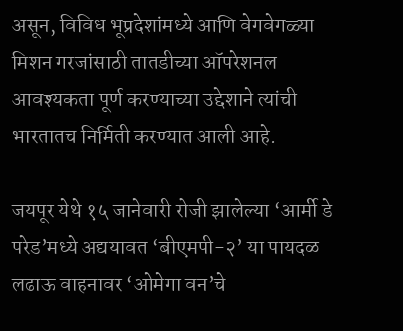असून, विविध भूप्रदेशांमध्ये आणि वेगवेगळ्या मिशन गरजांसाठी तातडीच्या ऑपरेशनल आवश्यकता पूर्ण करण्याच्या उद्देशाने त्यांची भारतातच निर्मिती करण्यात आली आहे.

जयपूर येथे १५ जानेवारी रोजी झालेल्या ‘आर्मी डे परेड’मध्ये अद्ययावत ‘बीएमपी-२’ या पायदळ लढाऊ वाहनावर ‘ओमेगा वन’चे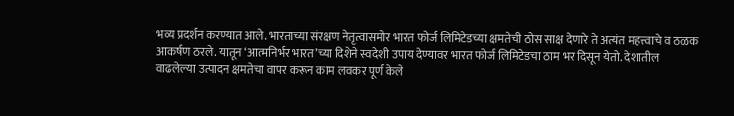भव्य प्रदर्शन करण्यात आले. भारताच्या संरक्षण नेतृत्वासमोर भारत फोर्ज लिमिटेडच्या क्षमतेची ठोस साक्ष देणारे ते अत्यंत महत्त्वाचे व ठळक आकर्षण ठरले. यातून ‘आत्मनिर्भर भारत’च्या दिशेने स्वदेशी उपाय देण्यावर भारत फोर्ज लिमिटेडचा ठाम भर दिसून येतो. देशातील वाढलेल्या उत्पादन क्षमतेचा वापर करून काम लवकर पूर्ण केले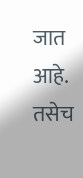जात आहे. तसेच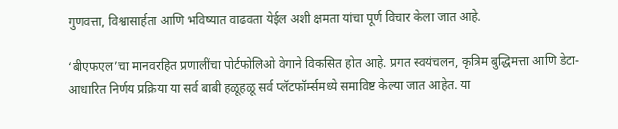गुणवत्ता, विश्वासार्हता आणि भविष्यात वाढवता येईल अशी क्षमता यांचा पूर्ण विचार केला जात आहे.

‘बीएफएल’चा मानवरहित प्रणालींचा पोर्टफोलिओ वेगाने विकसित होत आहे. प्रगत स्वयंचलन, कृत्रिम बुद्धिमत्ता आणि डेटा-आधारित निर्णय प्रक्रिया या सर्व बाबी हळूहळू सर्व प्लॅटफॉर्म्समध्ये समाविष्ट केल्या जात आहेत. या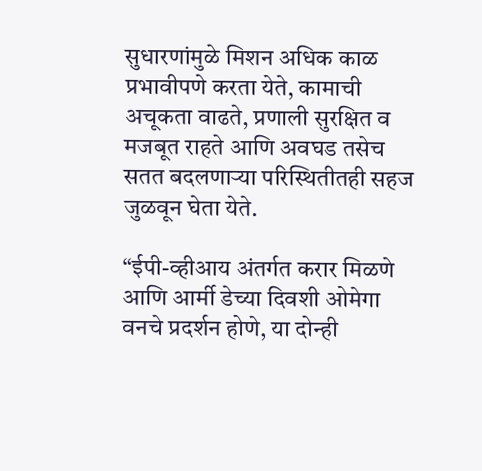सुधारणांमुळे मिशन अधिक काळ प्रभावीपणे करता येते, कामाची अचूकता वाढते, प्रणाली सुरक्षित व मजबूत राहते आणि अवघड तसेच सतत बदलणाऱ्या परिस्थितीतही सहज जुळवून घेता येते.

“ईपी-व्हीआय अंतर्गत करार मिळणे आणि आर्मी डेच्या दिवशी ओमेगा वनचे प्रदर्शन होणे, या दोन्ही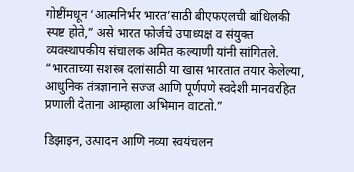गोष्टींमधून ‘आत्मनिर्भर भारत’साठी बीएफएलची बांधिलकी स्पष्ट होते,” असे भारत फोर्जचे उपाध्यक्ष व संयुक्त व्यवस्थापकीय संचालक अमित कल्याणी यांनी सांगितले. “भारताच्या सशस्त्र दलांसाठी या खास भारतात तयार केलेल्या, आधुनिक तंत्रज्ञानाने सज्ज आणि पूर्णपणे स्वदेशी मानवरहित प्रणाली देताना आम्हाला अभिमान वाटतो.”

डिझाइन, उत्पादन आणि नव्या स्वयंचलन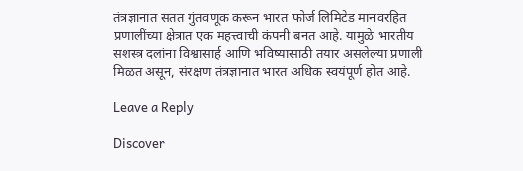तंत्रज्ञानात सतत गुंतवणूक करून भारत फोर्ज लिमिटेड मानवरहित प्रणालींच्या क्षेत्रात एक महत्त्वाची कंपनी बनत आहे. यामुळे भारतीय सशस्त्र दलांना विश्वासार्ह आणि भविष्यासाठी तयार असलेल्या प्रणाली मिळत असून, संरक्षण तंत्रज्ञानात भारत अधिक स्वयंपूर्ण होत आहे.

Leave a Reply

Discover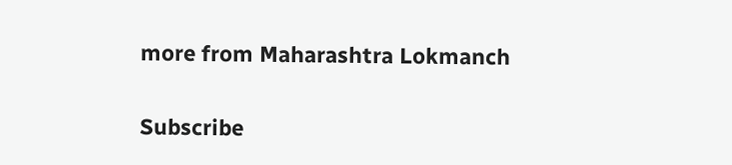more from Maharashtra Lokmanch

Subscribe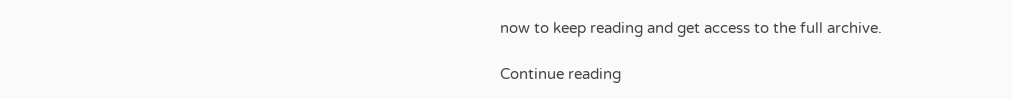now to keep reading and get access to the full archive.

Continue reading